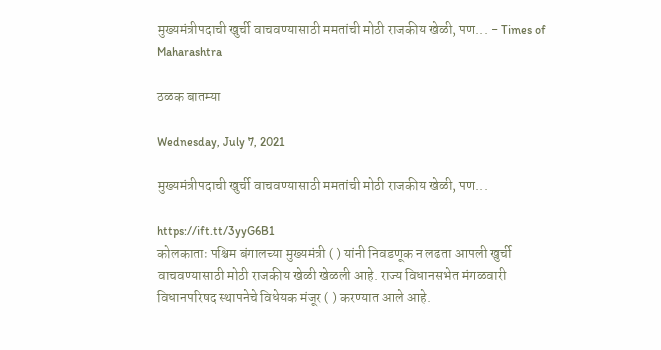मुख्यमंत्रीपदाची खुर्ची वाचवण्यासाठी ममतांची मोठी राजकीय खेळी, पण... - Times of Maharashtra

ठळक बातम्या

Wednesday, July 7, 2021

मुख्यमंत्रीपदाची खुर्ची वाचवण्यासाठी ममतांची मोठी राजकीय खेळी, पण...

https://ift.tt/3yyG6B1
कोलकाताः पश्चिम बंगालच्या मुख्यमंत्री ( ) यांनी निवडणूक न लढता आपली खुर्ची वाचवण्यासाठी मोठी राजकीय खेळी खेळली आहे. राज्य विधानसभेत मंगळवारी विधानपरिषद स्थापनेचे विधेयक मंजूर ( ) करण्यात आले आहे.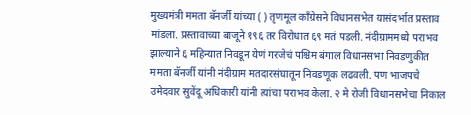मुख्यमंत्री ममता बॅनर्जी यांच्या ( ) तृणमूल काँग्रेसने विधानसभेत यासंदर्भात प्रस्ताव मांडला. प्रस्तावाच्या बाजूने १९६ तर विरोधात ६९ मतं पडली. नंदीग्राममध्ये पराभव झाल्याने ६ महिन्यात निवडून येणं गरजेचं पश्चिम बंगाल विधानसभा निवडणुकीत ममता बॅनर्जी यांनी नंदीग्राम मतदारसंघातून निवडणूक लढवली. पण भाजपचे उमेदवार सुवेंदू अधिकारी यांनी त्यांचा पराभव केला. २ मे रोजी विधानसभेचा निकाल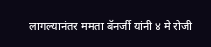लागल्यानंतर ममता बॅनर्जी यांनी ४ मे रोजी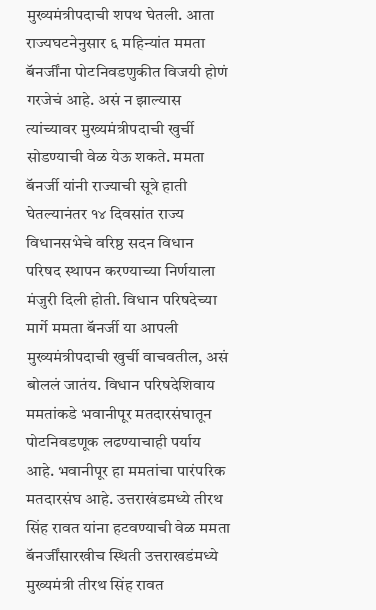मुख्यमंत्रीपदाची शपथ घेतली. आता राज्यघटनेनुसार ६ महिन्यांत ममता बॅनर्जींना पोटनिवडणुकीत विजयी होणं गरजेचं आहे. असं न झाल्यास त्यांच्यावर मुख्यमंत्रीपदाची खुर्ची सोडण्याची वेळ येऊ शकते. ममता बॅनर्जी यांनी राज्याची सूत्रे हाती घेतल्यानंतर १४ दिवसांत राज्य विधानसभेचे वरिष्ठ सदन विधान परिषद स्थापन करण्याच्या निर्णयाला मंजुरी दिली होती. विधान परिषदेच्या मार्गे ममता बॅनर्जी या आपली मुख्यमंत्रीपदाची खुर्ची वाचवतील, असं बोललं जातंय. विधान परिषदेशिवाय ममतांकडे भवानीपूर मतदारसंघातून पोटनिवडणूक लढण्याचाही पर्याय आहे. भवानीपूर हा ममतांचा पारंपरिक मतदारसंघ आहे. उत्तराखंडमध्ये तीरथ सिंह रावत यांना हटवण्याची वेळ ममता बॅनर्जींसारखीच स्थिती उत्तराखडंमध्ये मुख्यमंत्री तीरथ सिंह रावत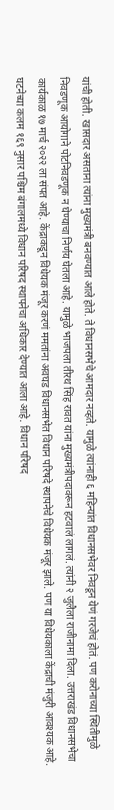यांची होती. खासदार असताना त्यांना मुख्यमंत्री बनवण्यात आले होते. ते विधानसभेचे आमदार नव्हते. यामुळे त्यांनाही ६ महिन्यांत विधानसभेवर निवडून येणं गरजेचं होतं. पण करोनाच्या स्थितीमुळे निवडणूक आयोगाने पोटनिवडणूक न घेण्याचा निर्णय घेतला आहे. यामुळे भाजपला तीरथ सिंह रावत यांना मुख्यमंत्रीपदावरून हटवालं लागलं. त्यांनी २ जुलैला राजीनामा दिला. उत्तराखंड विधानसभेचा कार्यकाळ १७ मार्च २०२२ ला संपत आहे. केंद्राकडून विधेयक मंजूर करणं ममतांना अवघड विधानसभेत विधान परिषदे स्थापनेचे विधेयक मंजूर झाले. पण या विधेयकाला केंद्राची मंजुरी आवश्यक आहे. घटनेच्या कलम १६९ नुसार पश्चिम बंगालमध्ये विधान परिषद स्थापनेचा अधिकार देण्यात आला आहे. विधान परिषद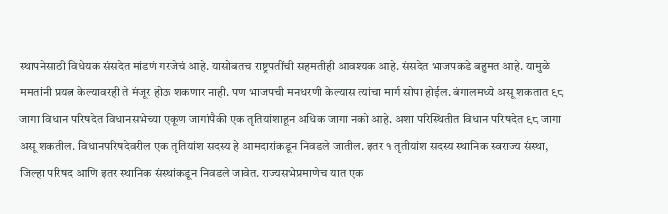स्थापनेसाठी विधेयक संसदेत मांडणं गरजेचं आहे. यासोबतच राष्ट्रपतींची सहमतीही आवश्यक आहे. संसदेत भाजपकडे बहुमत आहे. यामुळे ममतांनी प्रयत्न केल्यावरही ते मंजूर होऊ शकणार नाही. पण भाजपची मनधरणी केल्यास त्यांचा मार्ग सोपा होईल. बंगालमध्ये असू शकतात ९८ जागा विधान परिषदेत विधानसभेच्या एकूण जागांपैकी एक तृतियांशाहून अधिक जागा नको आहे. अशा परिस्थितीत विधान परिषदेत ९८ जागा असू शकतील. विधानपरिषदेवरील एक तृतियांश सदस्य हे आमदारांकडून निवडले जातील. इतर १ तृतीयांश सदस्य स्थानिक स्वराज्य संस्था, जिल्हा परिषद आणि इतर स्थानिक संस्थांकडून निवडले जावेत. राज्यसभेप्रमाणेच यात एक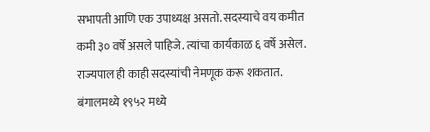सभापती आणि एक उपाध्यक्ष असतो. सदस्याचे वय कमीत कमी ३० वर्षे असले पाहिजे. त्यांचा कार्यकाळ ६ वर्षे असेल. राज्यपाल ही काही सदस्यांची नेमणूक करू शकतात. बंगालमध्ये १९५२ मध्ये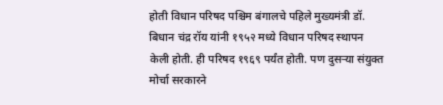होती विधान परिषद पश्चिम बंगालचे पहिले मुख्यमंत्री डॉ. बिधान चंद्र रॉय यांनी १९५२ मध्ये विधान परिषद स्थापन केली होती. ही परिषद १९६९ पर्यंत होती. पण दुसऱ्या संयुक्त मोर्चा सरकारने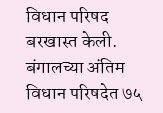विधान परिषद बरखास्त केली. बंगालच्या अंतिम विधान परिषदेत ७५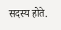सदस्य होते.